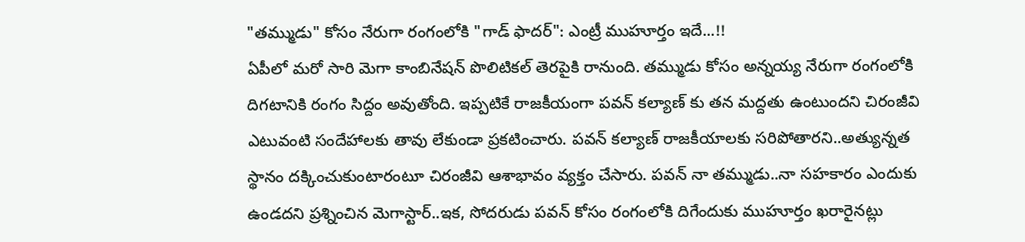"తమ్ముడు" కోసం నేరుగా రంగంలోకి "గాడ్ ఫాదర్": ఎంట్రీ ముహూర్తం ఇదే...!!
ఏపీలో మరో సారి మెగా కాంబినేషన్ పొలిటికల్ తెరపైకి రానుంది. తమ్ముడు కోసం అన్నయ్య నేరుగా రంగంలోకి దిగటానికి రంగం సిద్దం అవుతోంది. ఇప్పటికే రాజకీయంగా పవన్ కల్యాణ్ కు తన మద్దతు ఉంటుందని చిరంజీవి ఎటువంటి సందేహాలకు తావు లేకుండా ప్రకటించారు. పవన్ కల్యాణ్ రాజకీయాలకు సరిపోతారని..అత్యున్నత స్థానం దక్కించుకుంటారంటూ చిరంజీవి ఆశాభావం వ్యక్తం చేసారు. పవన్ నా తమ్ముడు..నా సహకారం ఎందుకు ఉండదని ప్రశ్నించిన మెగాస్టార్..ఇక, సోదరుడు పవన్ కోసం రంగంలోకి దిగేందుకు ముహూర్తం ఖరారైనట్లు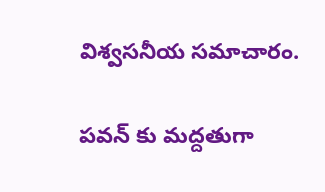విశ్వసనీయ సమాచారం.

పవన్ కు మద్దతుగా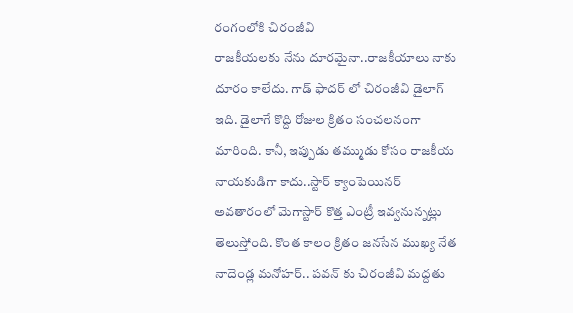రంగంలోకి చిరంజీవి
రాజకీయలకు నేను దూరమైనా..రాజకీయాలు నాకు దూరం కాలేదు. గాడ్ ఫాదర్ లో చిరంజీవి డైలాగ్ ఇది. డైలాగే కొద్ది రోజుల క్రితం సంచలనంగా మారింది. కానీ, ఇప్పుడు తమ్ముడు కోసం రాజకీయ నాయకుడిగా కాదు..స్టార్ క్యాంపెయినర్ అవతారంలో మెగాస్టార్ కొత్త ఎంట్రీ ఇవ్వనున్నట్లు తెలుస్తోంది. కొంత కాలం క్రితం జనసేన ముఖ్య నేత నాదెండ్ల మనోహర్.. పవన్ కు చిరంజీవి మద్దతు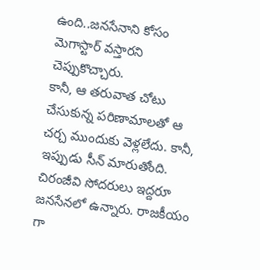ఉంది..జనసేనాని కోసం మెగాస్టార్ వస్తారని చెప్పుకొచ్చారు.
కానీ, ఆ తరువాత చోటు చేసుకున్న పరిణామాలతో ఆ చర్చ ముందుకు వెళ్లలేదు. కానీ, ఇప్పుడు సీన్ మారుతోంది. చిరంజీవి సోదరులు ఇద్దరూ జనసేనలో ఉన్నారు. రాజకీయం గా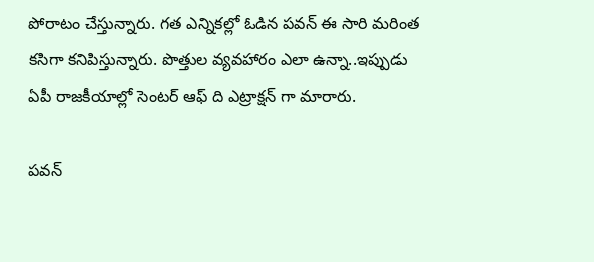పోరాటం చేస్తున్నారు. గత ఎన్నికల్లో ఓడిన పవన్ ఈ సారి మరింత కసిగా కనిపిస్తున్నారు. పొత్తుల వ్యవహారం ఎలా ఉన్నా..ఇప్పుడు ఏపీ రాజకీయాల్లో సెంటర్ ఆఫ్ ది ఎట్రాక్షన్ గా మారారు.

పవన్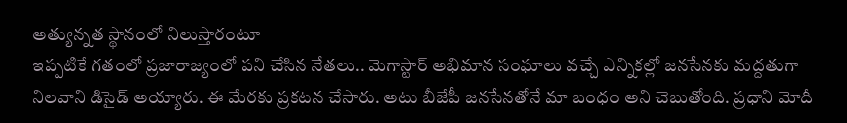అత్యున్నత స్థానంలో నిలుస్తారంటూ
ఇప్పటికే గతంలో ప్రజారాజ్యంలో పని చేసిన నేతలు.. మెగాస్టార్ అభిమాన సంఘాలు వచ్చే ఎన్నికల్లో జనసేనకు మద్దతుగా నిలవాని డిసైడ్ అయ్యారు. ఈ మేరకు ప్రకటన చేసారు. అటు బీజేపీ జనసేనతోనే మా బంధం అని చెబుతోంది. ప్రధాని మోదీ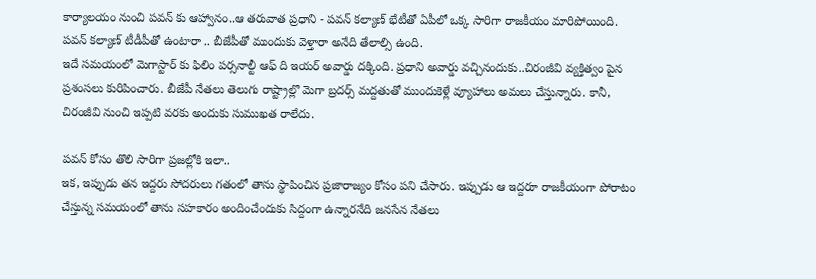కార్యాలయం నుంచి పవన్ కు ఆహ్వానం..ఆ తరువాత ప్రధాని - పవన్ కల్యాణ్ భేటీతో ఏపీలో ఒక్క సారిగా రాజకీయం మారిపోయింది. పవన్ కల్యాణ్ టీడీపీతో ఉంటారా .. బీజేపీతో ముందుకు వెళ్తారా అనేది తేలాల్సి ఉంది.
ఇదే సమయంలో మెగాస్టార్ కు ఫిలిం పర్సనాల్టీ ఆఫ్ ది ఇయర్ అవార్డు దక్కింది. ప్రధాని అవార్డు వచ్చినందుకు..చిరంజీవి వ్యక్తిత్వం పైన ప్రశంసలు కురిపించారు. బీజేపీ నేతలు తెలుగు రాష్ట్రాల్లొ మెగా బ్రదర్స్ మద్దతుతో ముందుకెళ్లే వ్యూహాలు అమలు చేస్తున్నారు. కానీ, చిరంజీవి నుంచి ఇప్పటి వరకు అందుకు సుముఖత రాలేదు.

పవన్ కోసం తొలి సారిగా ప్రజల్లోకి ఇలా..
ఇక, ఇప్పుడు తన ఇద్దరు సోదరులు గతంలో తాను స్థాపించిన ప్రజారాజ్యం కోసం పని చేసారు. ఇప్పుడు ఆ ఇద్దరూ రాజకీయంగా పోరాటం చేస్తున్న సమయంలో తాను సహకారం అందించేందుకు సిద్దంగా ఉన్నారనేది జనసేన నేతలు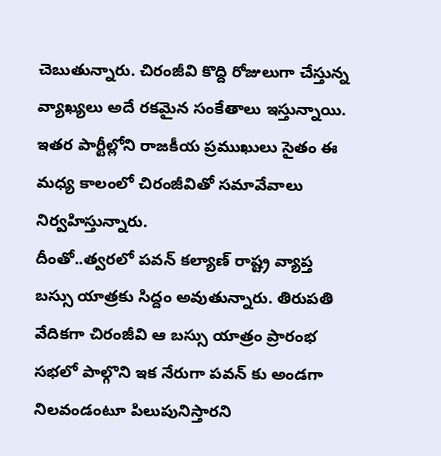చెబుతున్నారు. చిరంజీవి కొద్ది రోజులుగా చేస్తున్న వ్యాఖ్యలు అదే రకమైన సంకేతాలు ఇస్తున్నాయి. ఇతర పార్టీల్లోని రాజకీయ ప్రముఖులు సైతం ఈ మధ్య కాలంలో చిరంజీవితో సమావేవాలు నిర్వహిస్తున్నారు.
దీంతో..త్వరలో పవన్ కల్యాణ్ రాష్ట్ర వ్యాప్త బస్సు యాత్రకు సిద్దం అవుతున్నారు. తిరుపతి వేదికగా చిరంజీవి ఆ బస్సు యాత్రం ప్రారంభ సభలో పాల్గొని ఇక నేరుగా పవన్ కు అండగా నిలవండంటూ పిలుపునిస్తారని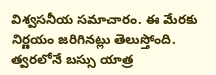విశ్వసనీయ సమాచారం. ఈ మేరకు నిర్ణయం జరిగినట్లు తెలుస్తోంది. త్వరలోనే బస్సు యాత్ర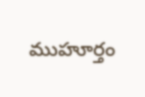ముహూర్తం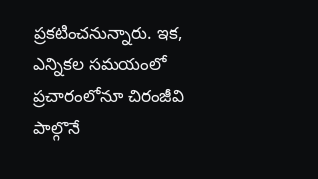ప్రకటించనున్నారు. ఇక, ఎన్నికల సమయంలో ప్రచారంలోనూ చిరంజీవి పాల్గొనే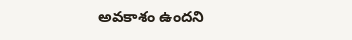అవకాశం ఉందని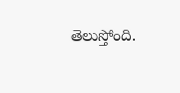తెలుస్తోంది.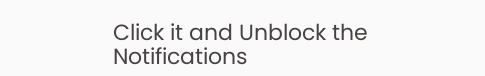Click it and Unblock the Notifications